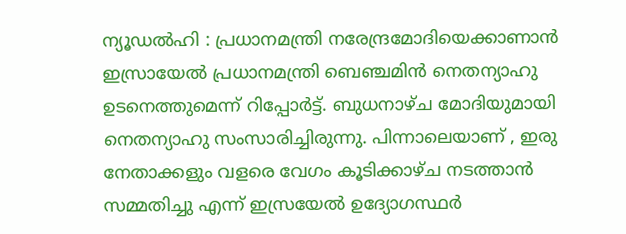ന്യൂഡൽഹി : പ്രധാനമന്ത്രി നരേന്ദ്രമോദിയെക്കാണാൻ ഇസ്രായേൽ പ്രധാനമന്ത്രി ബെഞ്ചമിൻ നെതന്യാഹു ഉടനെത്തുമെന്ന് റിപ്പോർട്ട്. ബുധനാഴ്ച മോദിയുമായി നെതന്യാഹു സംസാരിച്ചിരുന്നു. പിന്നാലെയാണ് , ഇരു നേതാക്കളും വളരെ വേഗം കൂടിക്കാഴ്ച നടത്താൻ സമ്മതിച്ചു എന്ന് ഇസ്രയേൽ ഉദ്യോഗസ്ഥർ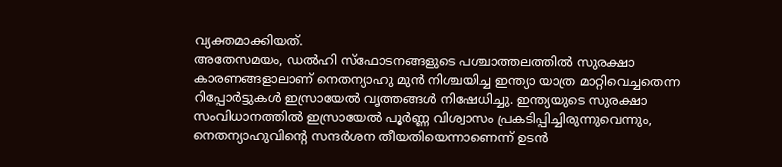വ്യക്തമാക്കിയത്.
അതേസമയം, ഡൽഹി സ്ഫോടനങ്ങളുടെ പശ്ചാത്തലത്തിൽ സുരക്ഷാ കാരണങ്ങളാലാണ് നെതന്യാഹു മുൻ നിശ്ചയിച്ച ഇന്ത്യാ യാത്ര മാറ്റിവെച്ചതെന്ന റിപ്പോർട്ടുകൾ ഇസ്രായേൽ വൃത്തങ്ങൾ നിഷേധിച്ചു. ഇന്ത്യയുടെ സുരക്ഷാ സംവിധാനത്തിൽ ഇസ്രായേൽ പൂർണ്ണ വിശ്വാസം പ്രകടിപ്പിച്ചിരുന്നുവെന്നും, നെതന്യാഹുവിന്റെ സന്ദർശന തീയതിയെന്നാണെന്ന് ഉടൻ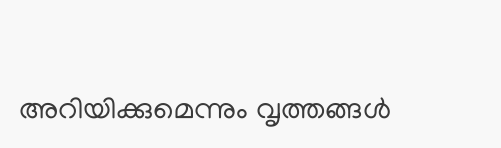അറിയിക്കുമെന്നും വൃത്തങ്ങൾ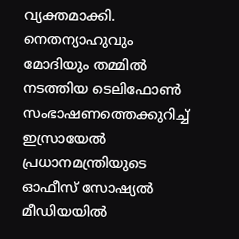വ്യക്തമാക്കി.
നെതന്യാഹുവും മോദിയും തമ്മിൽ നടത്തിയ ടെലിഫോൺ സംഭാഷണത്തെക്കുറിച്ച് ഇസ്രായേൽ പ്രധാനമന്ത്രിയുടെ ഓഫീസ് സോഷ്യൽ മീഡിയയിൽ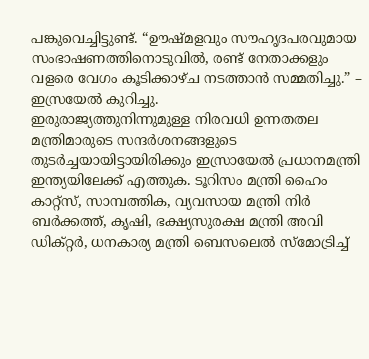പങ്കുവെച്ചിട്ടുണ്ട്. “ഊഷ്മളവും സൗഹൃദപരവുമായ സംഭാഷണത്തിനൊടുവിൽ, രണ്ട് നേതാക്കളും വളരെ വേഗം കൂടിക്കാഴ്ച നടത്താൻ സമ്മതിച്ചു.” – ഇസ്രയേൽ കുറിച്ചു.
ഇരുരാജ്യത്തുനിന്നുമുള്ള നിരവധി ഉന്നതതല മന്ത്രിമാരുടെ സന്ദർശനങ്ങളുടെ തുടർച്ചയായിട്ടായിരിക്കും ഇസ്രായേൽ പ്രധാനമന്ത്രി ഇന്ത്യയിലേക്ക് എത്തുക. ടൂറിസം മന്ത്രി ഹൈം കാറ്റ്സ്, സാമ്പത്തിക, വ്യവസായ മന്ത്രി നിർ ബർക്കത്ത്, കൃഷി, ഭക്ഷ്യസുരക്ഷ മന്ത്രി അവി ഡിക്റ്റർ, ധനകാര്യ മന്ത്രി ബെസലെൽ സ്മോട്രിച്ച്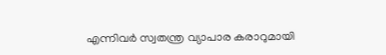എന്നിവർ സ്വതന്ത്ര വ്യാപാര കരാറുമായി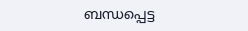ബന്ധപ്പെട്ട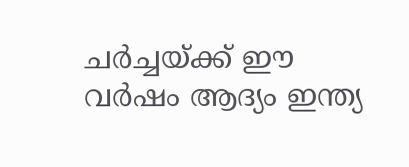ചർച്ചയ്ക്ക് ഈ വർഷം ആദ്യം ഇന്ത്യ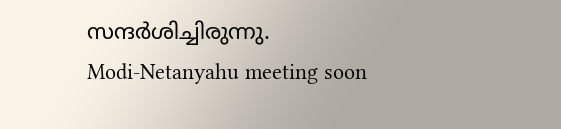സന്ദർശിച്ചിരുന്നു.
Modi-Netanyahu meeting soon